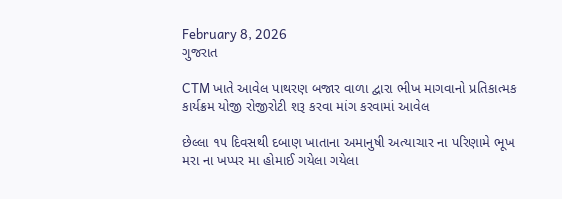February 8, 2026
ગુજરાત

CTM ખાતે આવેલ પાથરણ બજાર વાળા દ્વારા ભીખ માગવાનો પ્રતિકાત્મક કાર્યક્રમ યોજી રોજીરોટી શરૂ કરવા માંગ કરવામાં આવેલ

છેલ્લા ૧૫ દિવસથી દબાણ ખાતાના અમાનુષી અત્યાચાર ના પરિણામે ભૂખ મરા ના ખપ્પર મા હોમાઈ ગયેલા ગયેલા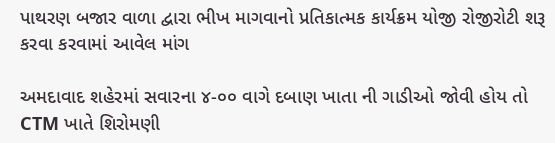પાથરણ બજાર વાળા દ્વારા ભીખ માગવાનો પ્રતિકાત્મક કાર્યક્રમ યોજી રોજીરોટી શરૂ કરવા કરવામાં આવેલ માંગ

અમદાવાદ શહેરમાં સવારના ૪-૦૦ વાગે દબાણ ખાતા ની ગાડીઓ જોવી હોય તો CTM ખાતે શિરોમણી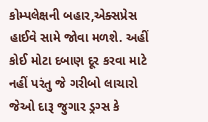કોમ્પલેક્ષની બહાર,એક્સપ્રેસ હાઈવે સામે જોવા મળશે. અહીં કોઈ મોટા દબાણ દૂર કરવા માટે નહીં પરંતુ જે ગરીબો લાચારો જેઓ દારૂ જુગાર ડ્રગ્સ કે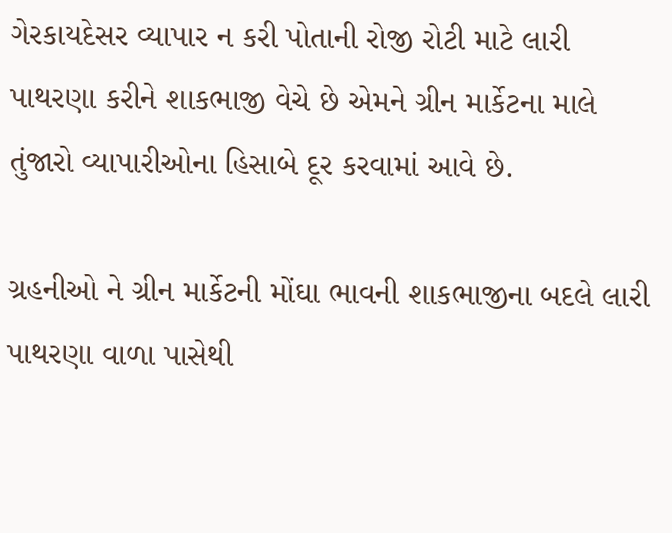ગેરકાયદેસર વ્યાપાર ન કરી પોતાની રોજી રોટી માટે લારી પાથરણા કરીને શાકભાજી વેચે છે એમને ગ્રીન માર્કેટના માલે તુંજારો વ્યાપારીઓના હિસાબે દૂર કરવામાં આવે છે.

ગ્રહનીઓ ને ગ્રીન માર્કેટની મોંઘા ભાવની શાકભાજીના બદલે લારી પાથરણા વાળા પાસેથી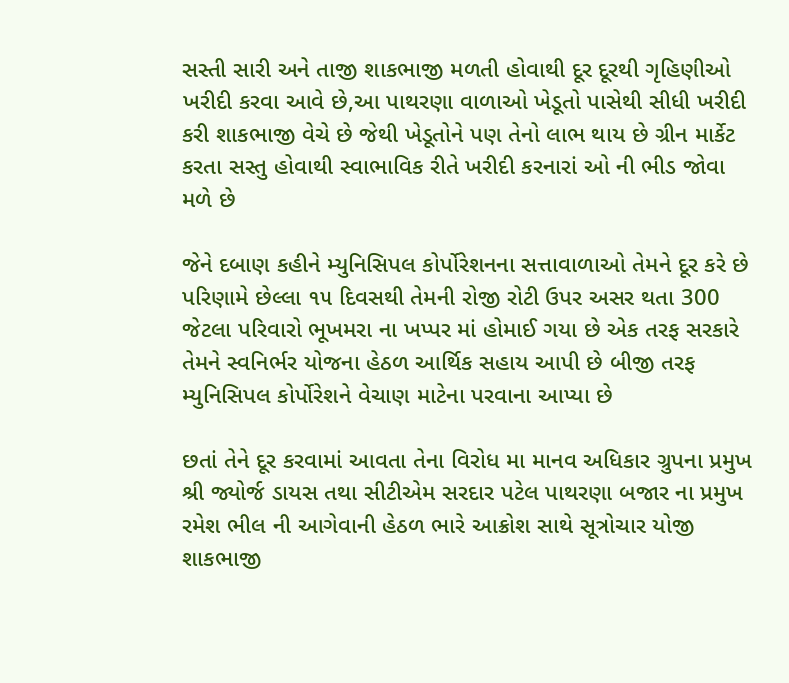સસ્તી સારી અને તાજી શાકભાજી મળતી હોવાથી દૂર દૂરથી ગૃહિણીઓ  ખરીદી કરવા આવે છે,આ પાથરણા વાળાઓ ખેડૂતો પાસેથી સીધી ખરીદી કરી શાકભાજી વેચે છે જેથી ખેડૂતોને પણ તેનો લાભ થાય છે ગ્રીન માર્કેટ કરતા સસ્તુ હોવાથી સ્વાભાવિક રીતે ખરીદી કરનારાં ઓ ની ભીડ જોવા મળે છે

જેને દબાણ કહીને મ્યુનિસિપલ કોર્પોરેશનના સત્તાવાળાઓ તેમને દૂર કરે છે પરિણામે છેલ્લા ૧૫ દિવસથી તેમની રોજી રોટી ઉપર અસર થતા 300 જેટલા પરિવારો ભૂખમરા ના ખપ્પર માં હોમાઈ ગયા છે એક તરફ સરકારે તેમને સ્વનિર્ભર યોજના હેઠળ આર્થિક સહાય આપી છે બીજી તરફ મ્યુનિસિપલ કોર્પોરેશને વેચાણ માટેના પરવાના આપ્યા છે

છતાં તેને દૂર કરવામાં આવતા તેના વિરોધ મા માનવ અધિકાર ગ્રુપના પ્રમુખ શ્રી જ્યોર્જ ડાયસ તથા સીટીએમ સરદાર પટેલ પાથરણા બજાર ના પ્રમુખ રમેશ ભીલ ની આગેવાની હેઠળ ભારે આક્રોશ સાથે સૂત્રોચાર યોજી શાકભાજી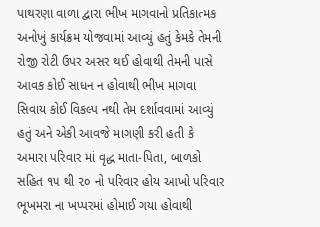પાથરણા વાળા દ્વારા ભીખ માગવાનો પ્રતિકાત્મક અનોખું કાર્યક્રમ યોજવામાં આવ્યું હતું કેમકે તેમની રોજી રોટી ઉપર અસર થઈ હોવાથી તેમની પાસે આવક કોઈ સાધન ન હોવાથી ભીખ માગવા સિવાય કોઈ વિકલ્પ નથી તેમ દર્શાવવામાં આવ્યું હતું અને એકી આવજે માગણી કરી હતી કે અમારા પરિવાર માં વૃદ્ધ માતા-પિતા, બાળકો સહિત ૧૫ થી ૨૦ નો પરિવાર હોય આખો પરિવાર ભૂખમરા ના ખપ્પરમાં હોમાઈ ગયા હોવાથી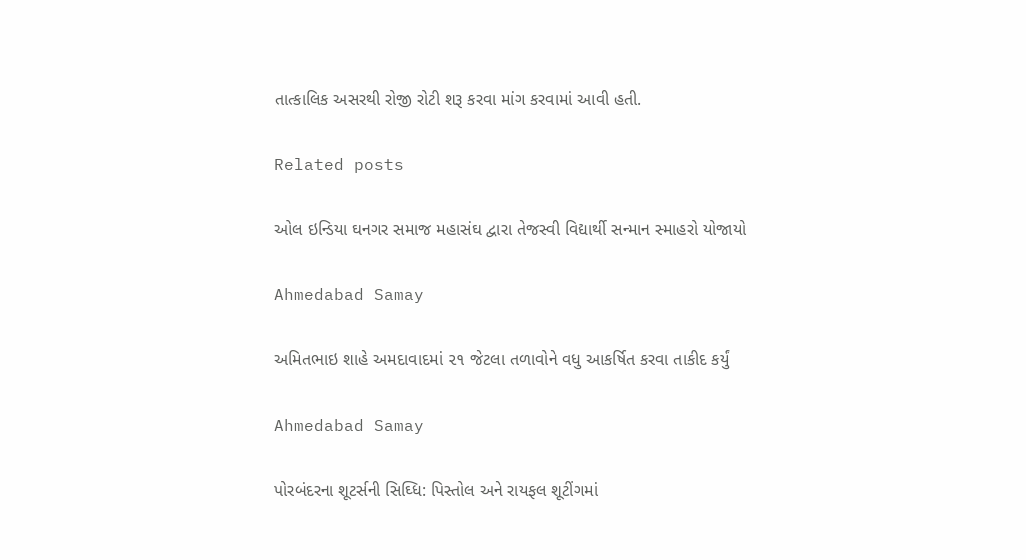તાત્કાલિક અસરથી રોજી રોટી શરૂ કરવા માંગ કરવામાં આવી હતી.

Related posts

ઓલ ઇન્ડિયા ઘનગર સમાજ મહાસંઘ દ્વારા તેજસ્વી વિદ્યાર્થી સન્માન સ્માહરો યોજાયો

Ahmedabad Samay

અમિતભાઇ શાહે અમદાવાદમાં ૨૧ જેટલા તળાવોને વધુ આકર્ષિત કરવા તાકીદ કર્યું

Ahmedabad Samay

પોરબંદરના શૂટર્સની સિઘ્ધિ: પિસ્તોલ અને રાયફલ શૂટીંગમાં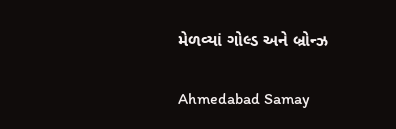મેળવ્યાં ગોલ્ડ અને બ્રોન્ઝ

Ahmedabad Samay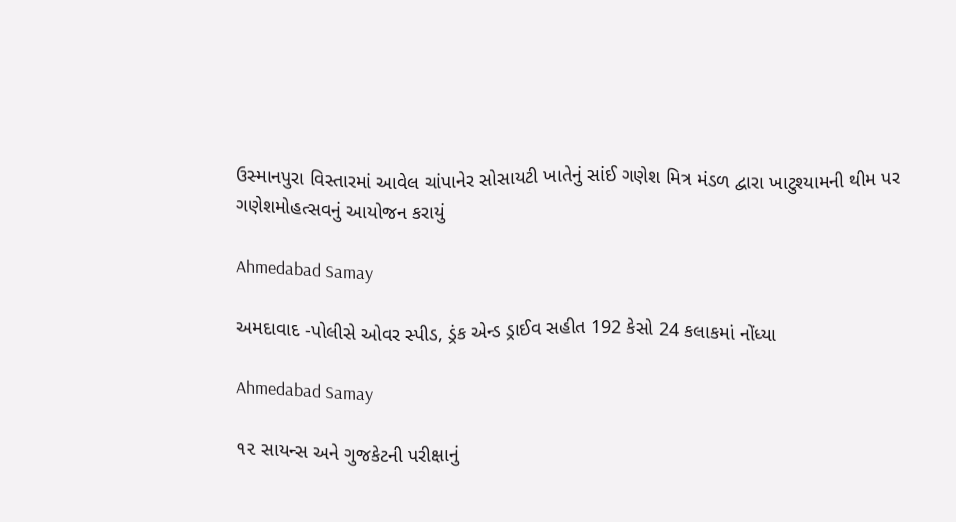ઉસ્માનપુરા વિસ્તારમાં આવેલ ચાંપાનેર સોસાયટી ખાતેનું સાંઈ ગણેશ મિત્ર મંડળ દ્વારા ખાટુશ્યામની થીમ પર ગણેશમોહત્સવનું આયોજન કરાયું

Ahmedabad Samay

અમદાવાદ -પોલીસે ઓવર સ્પીડ, ડ્રંક એન્ડ ડ્રાઈવ સહીત 192 કેસો 24 કલાકમાં નોંધ્યા

Ahmedabad Samay

૧૨ સાયન્‍સ અને ગુજકેટની પરીક્ષાનું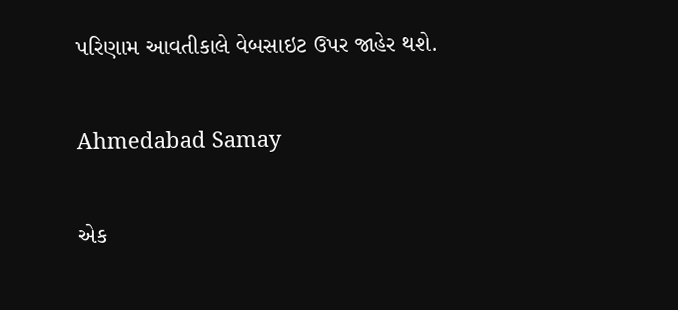પરિણામ આવતીકાલે વેબસાઇટ ઉપર જાહેર થશે.

Ahmedabad Samay

એક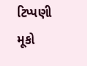ટિપ્પણી મૂકો